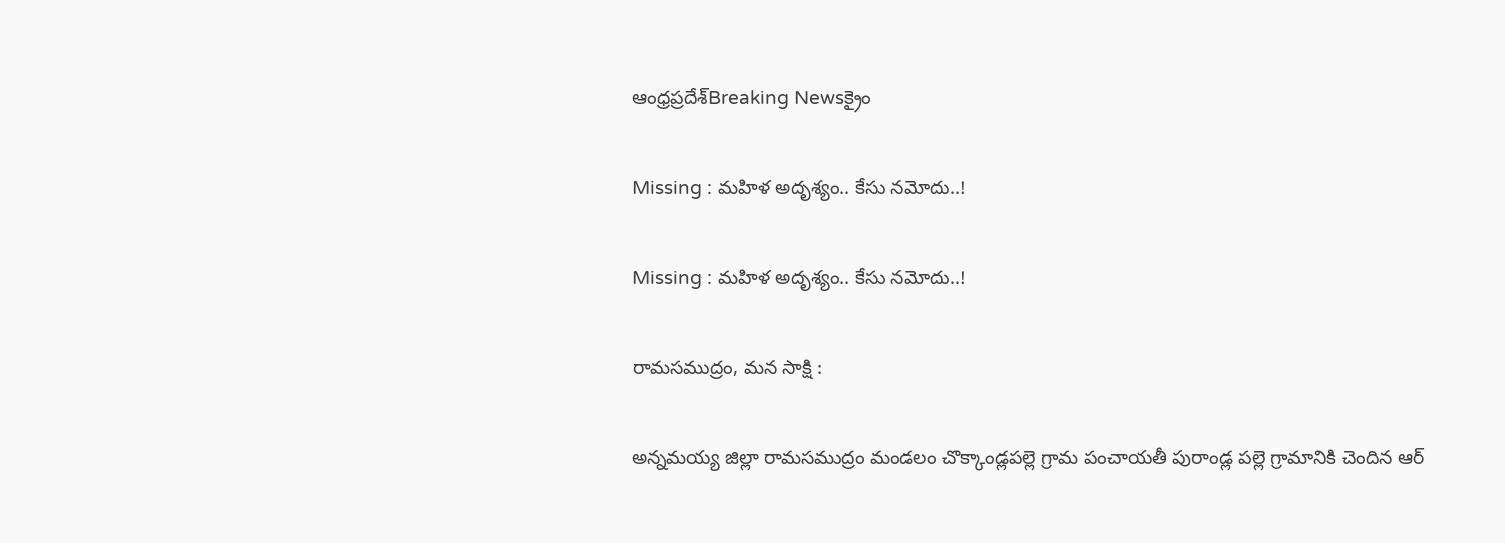ఆంధ్రప్రదేశ్Breaking Newsక్రైం

Missing : మహిళ అదృశ్యం.. కేసు నమోదు..!

Missing : మహిళ అదృశ్యం.. కేసు నమోదు..!

రామసముద్రం, మన సాక్షి :

అన్నమయ్య జిల్లా రామసముద్రం మండలం చొక్కాండ్లపల్లె గ్రామ పంచాయతీ పురాండ్ల పల్లె గ్రామానికి చెందిన ఆర్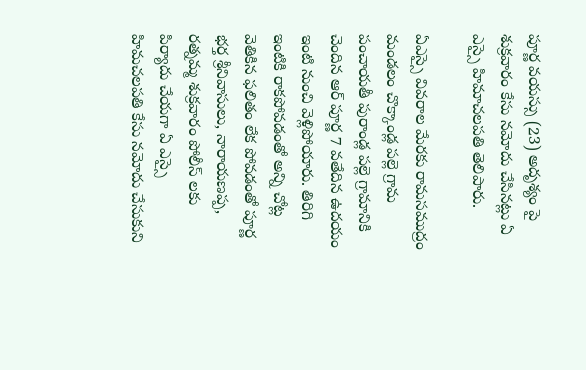పూర్ణ వయస్సు (23) అదృశ్యం పై శుక్రవారం కేసు నమోదు చేసినట్లు ఏ ఎస్సై హిమాచలపతి తెలిపారు.

ఏఎస్సై వివరాల మేరకు రామసముద్రం మండలం చొక్కాండ్ల పల్లె గ్రామ పంచాయతీ పురాండ్ల పల్లె గ్రామానికి చెందిన ఆర్ పూర్ణ 7 వతేదిన ఉదయం ఇంటి నుంచి వెళ్లిపోయారు. తిరిగి ఇంటికి రాకపోవడంతో అన్ని చోట్ల వెతికిన ఫలితం లేక పోవడంతో పూర్ణ భర్త శ్రీనివాసులు, నారాయణప్ప, రత్నమ్మ శుక్రవారం పోలీస్ లకు పిర్యాదు చేయగా ఏ ఎస్సై హిమచలపతి కేసు నమోదు చేసుకుని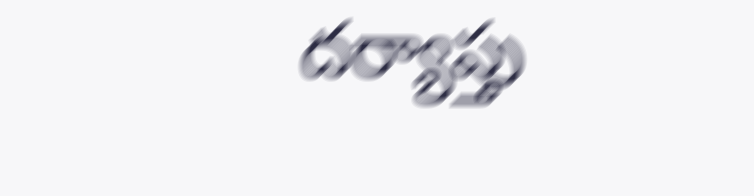దర్యాప్తు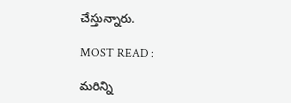చేస్తున్నారు.

MOST READ :

మరిన్ని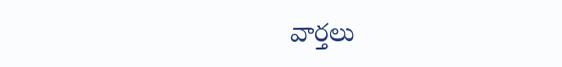వార్తలు